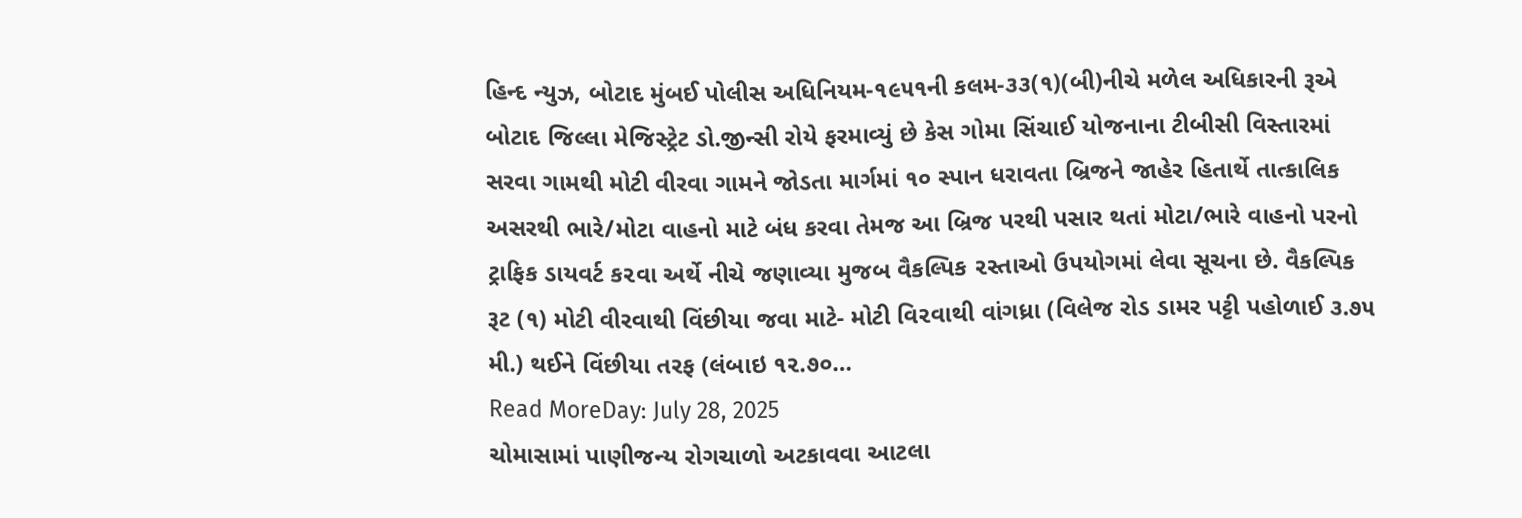હિન્દ ન્યુઝ, બોટાદ મુંબઈ પોલીસ અધિનિયમ-૧૯૫૧ની કલમ-૩૩(૧)(બી)નીચે મળેલ અધિકારની રૂએ બોટાદ જિલ્લા મેજિસ્ટ્રેટ ડો.જીન્સી રોયે ફરમાવ્યું છે કેસ ગોમા સિંચાઈ યોજનાના ટીબીસી વિસ્તારમાં સરવા ગામથી મોટી વીરવા ગામને જોડતા માર્ગમાં ૧૦ સ્પાન ધરાવતા બ્રિજને જાહેર હિતાર્થે તાત્કાલિક અસરથી ભારે/મોટા વાહનો માટે બંધ કરવા તેમજ આ બ્રિજ પરથી પસાર થતાં મોટા/ભારે વાહનો પરનો ટ્રાફિક ડાયવર્ટ ક૨વા અર્થે નીચે જણાવ્યા મુજબ વૈકલ્પિક ૨સ્તાઓ ઉપયોગમાં લેવા સૂચના છે. વૈકલ્પિક રૂટ (૧) મોટી વીરવાથી વિંછીયા જવા માટે- મોટી વિ૨વાથી વાંગધ્રા (વિલેજ રોડ ડામર પટ્ટી પહોળાઈ ૩.૭૫ મી.) થઈને વિંછીયા તરફ (લંબાઇ ૧૨.૭૦…
Read MoreDay: July 28, 2025
ચોમાસામાં પાણીજન્ય રોગચાળો અટકાવવા આટલા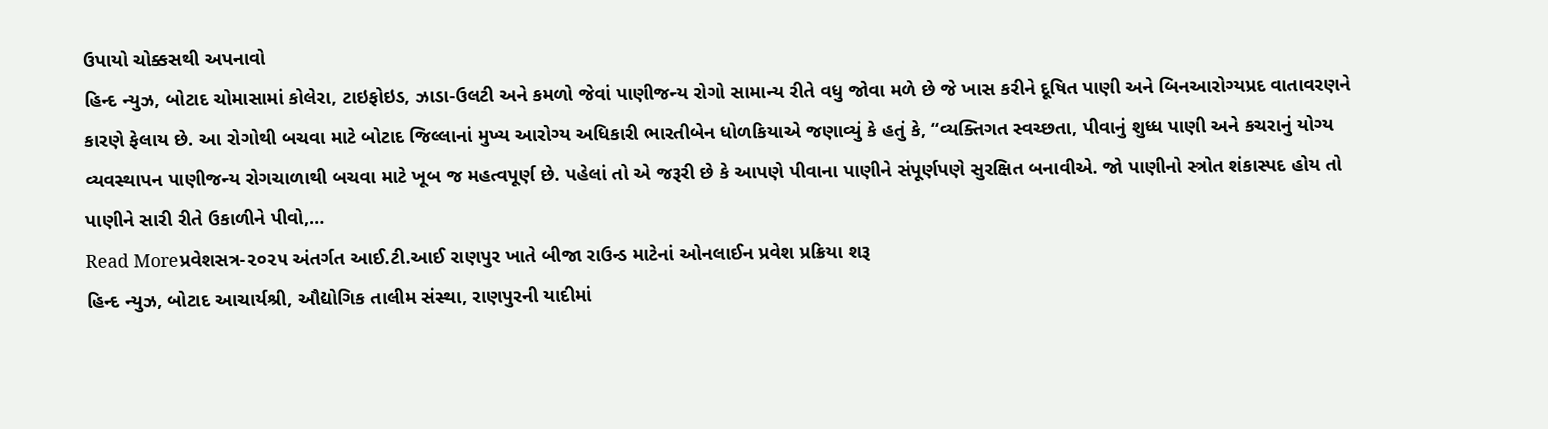ઉપાયો ચોક્કસથી અપનાવો
હિન્દ ન્યુઝ, બોટાદ ચોમાસામાં કોલેરા, ટાઇફોઇડ, ઝાડા-ઉલટી અને કમળો જેવાં પાણીજન્ય રોગો સામાન્ય રીતે વધુ જોવા મળે છે જે ખાસ કરીને દૂષિત પાણી અને બિનઆરોગ્યપ્રદ વાતાવરણને કારણે ફેલાય છે. આ રોગોથી બચવા માટે બોટાદ જિલ્લાનાં મુખ્ય આરોગ્ય અધિકારી ભારતીબેન ધોળકિયાએ જણાવ્યું કે હતું કે, “વ્યક્તિગત સ્વચ્છતા, પીવાનું શુધ્ધ પાણી અને કચરાનું યોગ્ય વ્યવસ્થાપન પાણીજન્ય રોગચાળાથી બચવા માટે ખૂબ જ મહત્વપૂર્ણ છે. પહેલાં તો એ જરૂરી છે કે આપણે પીવાના પાણીને સંપૂર્ણપણે સુરક્ષિત બનાવીએ. જો પાણીનો સ્ત્રોત શંકાસ્પદ હોય તો પાણીને સારી રીતે ઉકાળીને પીવો,…
Read Moreપ્રવેશસત્ર-૨૦૨૫ અંતર્ગત આઈ.ટી.આઈ રાણપુર ખાતે બીજા રાઉન્ડ માટેનાં ઓનલાઈન પ્રવેશ પ્રક્રિયા શરૂ
હિન્દ ન્યુઝ, બોટાદ આચાર્યશ્રી, ઔદ્યોગિક તાલીમ સંસ્થા, રાણપુરની યાદીમાં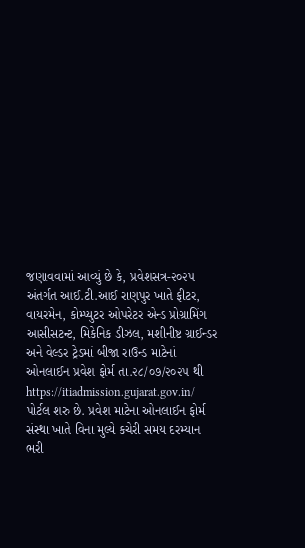જણાવવામાં આવ્યું છે કે, પ્રવેશસત્ર-૨૦૨૫ અંતર્ગત આઈ.ટી.આઈ રાણપુર ખાતે ફીટર, વાયરમેન, કોમ્પ્યુટર ઓપરેટર એન્ડ પ્રોગ્રામિંગ આસીસટન્ટ, મિકેનિક ડીઝલ, મશીનીષ્ટ ગ્રાઈન્ડર અને વેલ્ડર ટ્રેડમાં બીજા રાઉન્ડ માટેનાં ઓનલાઈન પ્રવેશ ફોર્મ તા.૨૮/૦૭/૨૦૨૫ થી https://itiadmission.gujarat.gov.in/ પોર્ટલ શરુ છે. પ્રવેશ માટેના ઓનલાઈન ફોર્મ સંસ્થા ખાતે વિના મુલ્યે કચેરી સમય દરમ્યાન ભરી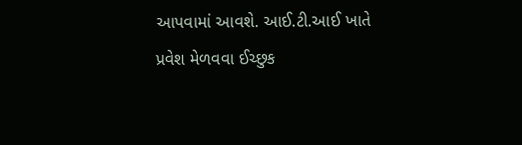આપવામાં આવશે. આઈ.ટી.આઈ ખાતે પ્રવેશ મેળવવા ઈચ્છુક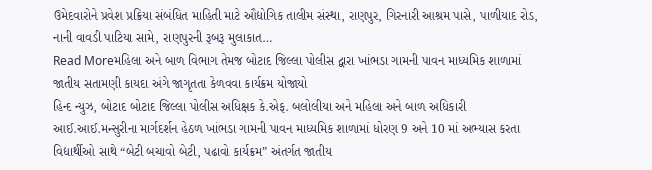ઉમેદવારોને પ્રવેશ પ્રક્રિયા સંબંધિત માહિતી માટે ઔદ્યોગિક તાલીમ સંસ્થા, રાણપુર, ગિરનારી આશ્રમ પાસે, પાળીયાદ રોડ, નાની વાવડી પાટિયા સામે, રાણપુરની રૂબરૂ મુલાકાત…
Read Moreમહિલા અને બાળ વિભાગ તેમજ બોટાદ જિલ્લા પોલીસ દ્વારા ખાંભડા ગામની પાવન માધ્યમિક શાળામાં જાતીય સતામણી કાયદા અંગે જાગૃતતા કેળવવા કાર્યક્રમ યોજાયો
હિન્દ ન્યુઝ, બોટાદ બોટાદ જિલ્લા પોલીસ અધિક્ષક કે.એફ. બલોલીયા અને મહિલા અને બાળ અધિકારી આઈ.આઈ.મન્સુરીના માર્ગદર્શન હેઠળ ખાંભડા ગામની પાવન માધ્યમિક શાળામાં ધોરણ 9 અને 10 માં અભ્યાસ કરતા વિદ્યાર્થીઓ સાથે “બેટી બચાવો બેટી, પઢાવો કાર્યક્રમ” અંતર્ગત જાતીય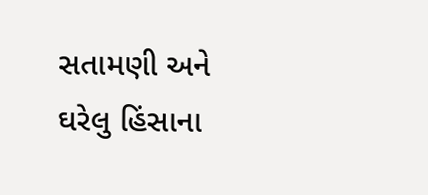સતામણી અને ઘરેલુ હિંસાના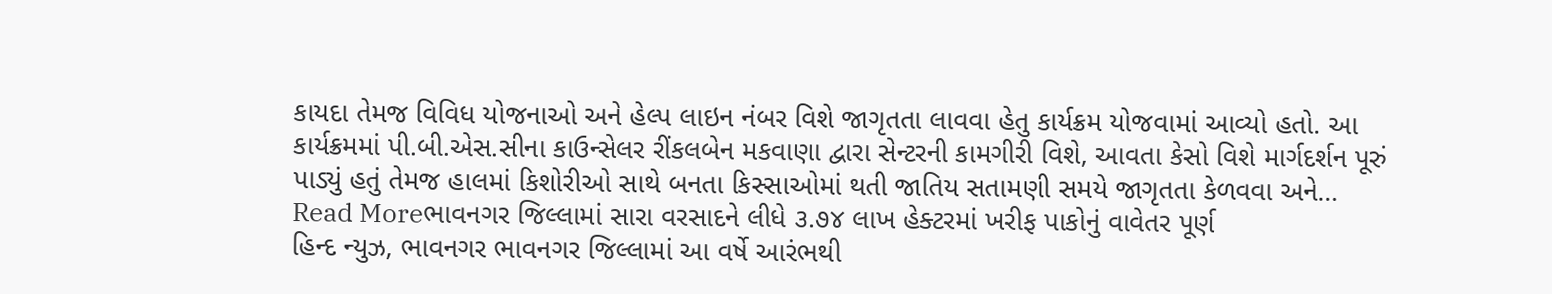કાયદા તેમજ વિવિધ યોજનાઓ અને હેલ્પ લાઇન નંબર વિશે જાગૃતતા લાવવા હેતુ કાર્યક્રમ યોજવામાં આવ્યો હતો. આ કાર્યક્રમમાં પી.બી.એસ.સીના કાઉન્સેલર રીંકલબેન મકવાણા દ્વારા સેન્ટરની કામગીરી વિશે, આવતા કેસો વિશે માર્ગદર્શન પૂરું પાડ્યું હતું તેમજ હાલમાં કિશોરીઓ સાથે બનતા કિસ્સાઓમાં થતી જાતિય સતામણી સમયે જાગૃતતા કેળવવા અને…
Read Moreભાવનગર જિલ્લામાં સારા વરસાદને લીધે ૩.૭૪ લાખ હેક્ટરમાં ખરીફ પાકોનું વાવેતર પૂર્ણ
હિન્દ ન્યુઝ, ભાવનગર ભાવનગર જિલ્લામાં આ વર્ષે આરંભથી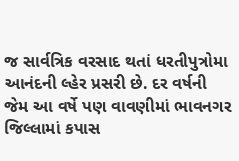જ સાર્વત્રિક વરસાદ થતાં ધરતીપુત્રોમા આનંદની લ્હેર પ્રસરી છે. દર વર્ષની જેમ આ વર્ષે પણ વાવણીમાં ભાવનગર જિલ્લામાં કપાસ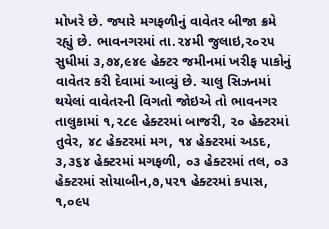મોખરે છે. જ્યારે મગફળીનું વાવેતર બીજા ક્રમે રહ્યું છે. ભાવનગરમાં તા.૨૪મી જુલાઇ,૨૦૨૫ સુધીમાં ૩,૭૪,૯૪૯ હેક્ટર જમીનમાં ખરીફ પાકોનું વાવેતર કરી દેવામાં આવ્યું છે. ચાલુ સિઝનમાં થયેલાં વાવેતરની વિગતો જોઇએ તો ભાવનગર તાલુકામાં ૧,૨૮૯ હેક્ટરમાં બાજરી, ૨૦ હેક્ટરમાં તુવેર, ૪૮ હેક્ટરમાં મગ, ૧૪ હેક્ટરમાં અડદ, ૩,૩૬૪ હેક્ટરમાં મગફળી, ૦૩ હેક્ટરમાં તલ, ૦૩ હેક્ટરમાં સોયાબીન,૭,૫૨૧ હેક્ટરમાં કપાસ, ૧,૦૯૫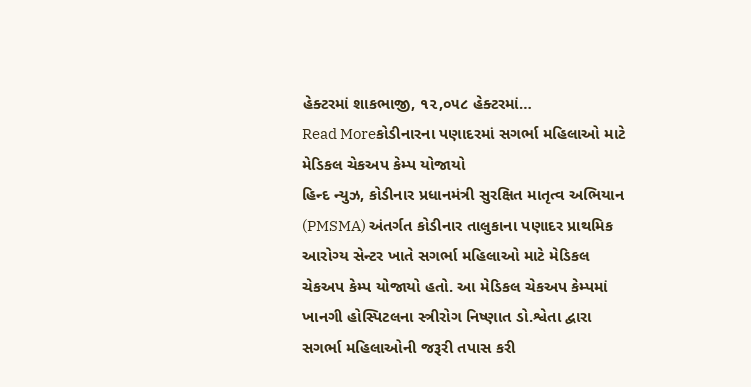હેક્ટરમાં શાકભાજી, ૧૨,૦૫૮ હેક્ટરમાં…
Read Moreકોડીનારના પણાદરમાં સગર્ભા મહિલાઓ માટે મેડિકલ ચેકઅપ કેમ્પ યોજાયો
હિન્દ ન્યુઝ, કોડીનાર પ્રધાનમંત્રી સુરક્ષિત માતૃત્વ અભિયાન (PMSMA) અંતર્ગત કોડીનાર તાલુકાના પણાદર પ્રાથમિક આરોગ્ય સેન્ટર ખાતે સગર્ભા મહિલાઓ માટે મેડિકલ ચેકઅપ કેમ્પ યોજાયો હતો. આ મેડિકલ ચેકઅપ કેમ્પમાં ખાનગી હોસ્પિટલના સ્ત્રીરોગ નિષ્ણાત ડો.શ્વેતા દ્વારા સગર્ભા મહિલાઓની જરૂરી તપાસ કરી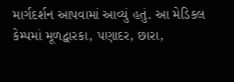માર્ગદર્શન આપવામાં આવ્યું હતું. આ મેડિકલ કેમ્પમાં મૂળદ્વારકા, પણાદર, છારા,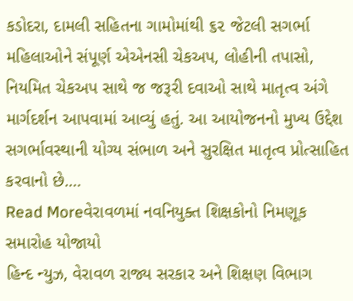કડોદરા, દામલી સહિતના ગામોમાંથી ૬૨ જેટલી સગર્ભા મહિલાઓને સંપૂર્ણ એએનસી ચેકઅપ, લોહીની તપાસો, નિયમિત ચેકઅપ સાથે જ જરૂરી દવાઓ સાથે માતૃત્વ અંગે માર્ગદર્શન આપવામાં આવ્યું હતું. આ આયોજનનો મુખ્ય ઉદ્દેશ સગર્ભાવસ્થાની યોગ્ય સંભાળ અને સુરક્ષિત માતૃત્વ પ્રોત્સાહિત કરવાનો છે.…
Read Moreવેરાવળમાં નવનિયુક્ત શિક્ષકોનો નિમણૂક સમારોહ યોજાયો
હિન્દ ન્યુઝ, વેરાવળ રાજ્ય સરકાર અને શિક્ષણ વિભાગ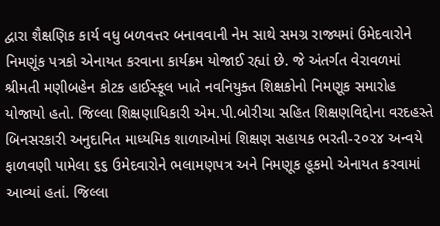દ્વારા શૈક્ષણિક કાર્ય વધુ બળવત્તર બનાવવાની નેમ સાથે સમગ્ર રાજ્યમાં ઉમેદવારોને નિમણૂંક પત્રકો એનાયત કરવાના કાર્યક્રમ યોજાઈ રહ્યાં છે. જે અંતર્ગત વેરાવળમાં શ્રીમતી મણીબહેન કોટક હાઈસ્કૂલ ખાતે નવનિયુક્ત શિક્ષકોનો નિમણૂક સમારોહ યોજાયો હતો. જિલ્લા શિક્ષણાધિકારી એમ.પી.બોરીચા સહિત શિક્ષણવિદ્દોના વરદહસ્તે બિનસરકારી અનુદાનિત માધ્યમિક શાળાઓમાં શિક્ષણ સહાયક ભરતી-૨૦૨૪ અન્વયે ફાળવણી પામેલા ૬૬ ઉમેદવારોને ભલામણપત્ર અને નિમણૂક હૂકમો એનાયત કરવામાં આવ્યાં હતાં. જિલ્લા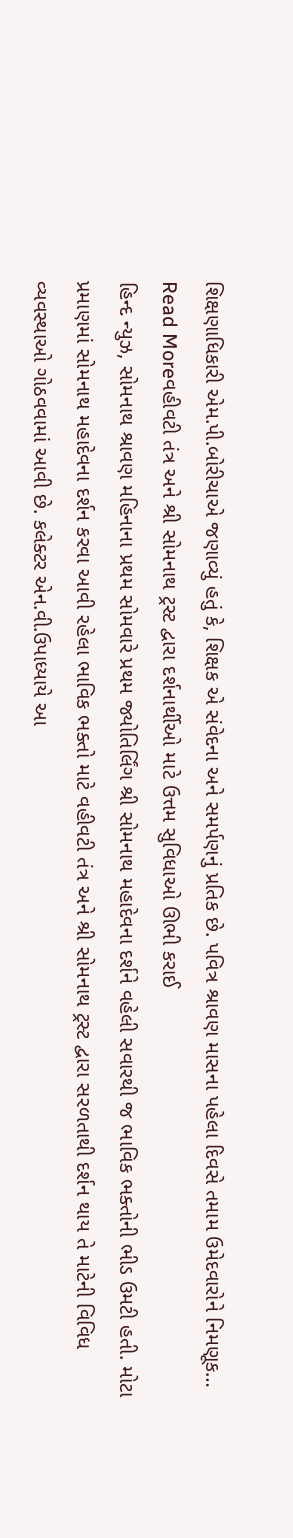શિક્ષણાધિકારી એમ.પી.બોરીચાએ જણાવ્યું હતું કે, શિક્ષક એ સંવેદના અને સમર્પણનું પ્રતિક છે. પવિત્ર શ્રાવણ માસના પહેલા દિવસે તમામ ઉમેદવારોને નિમણૂક…
Read Moreવહીવટી તંત્ર અને શ્રી સોમનાથ ટ્રસ્ટ દ્વારા દર્શનાર્થીઓ માટે ઉત્તમ સુવિધાઓ ઊભી કરાઈ
હિન્દ ન્યુઝ, સોમનાથ શ્રાવણ મહિનાના પ્રથમ સોમવારે પ્રથમ જ્યોતિર્લિંગ શ્રી સોમનાથ મહાદેવના દર્શને વહેલી સવારથી જ ભાવિક ભક્તોની ભીડ ઉમટી હતી. મોટા પ્રમાણમાં સોમનાથ મહાદેવના દર્શન કરવા આવી રહેલા ભાવિક ભક્તો માટે વહીવટી તંત્ર અને શ્રી સોમનાથ ટ્રસ્ટ દ્વારા સરળતાથી દર્શન થાય તે માટેની વિવિધ વ્યવસ્થાઓ ગોઠવવામાં આવી છે. કલેક્ટર એન.વી.ઉપાધ્યાયે આ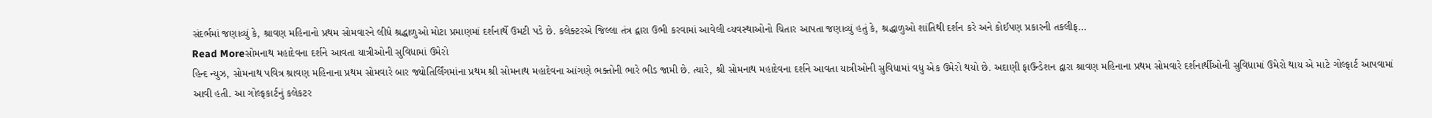સંદર્ભમાં જણાવ્યું કે, શ્રાવણ મહિનાનો પ્રથમ સોમવારને લીધે શ્રદ્ધાળુઓ મોટા પ્રમાણમાં દર્શનાર્થે ઉમટી પડે છે. કલેક્ટરએ જિલ્લા તંત્ર દ્વારા ઉભી કરવામાં આવેલી વ્યવસ્થાઓનો ચિતાર આપતા જણાવ્યું હતું કે, શ્રદ્ધાળુઓ શાંતિથી દર્શન કરે અને કોઈપણ પ્રકારની તકલીફ…
Read Moreસોમનાથ મહાદેવના દર્શને આવતા યાત્રીઓની સુવિધામાં ઉમેરો
હિન્દ ન્યુઝ, સોમનાથ પવિત્ર શ્રાવણ મહિનાના પ્રથમ સોમવારે બાર જ્યોતિર્લિંગમાંના પ્રથમ શ્રી સોમનાથ મહાદેવના આંગણે ભક્તોની ભારે ભીડ જામી છે. ત્યારે, શ્રી સોમનાથ મહાદેવના દર્શને આવતા યાત્રીઓની સુવિધામાં વધુ એક ઉમેરો થયો છે. અદાણી ફાઉન્ડેશન દ્વારા શ્રાવણ મહિનાના પ્રથમ સોમવારે દર્શનાર્થીઓની સુવિધામાં ઉમેરો થાય એ માટે ગોલ્ફાર્ટ આપવામાં આવી હતી. આ ગોલ્ફકાર્ટનું કલેકટર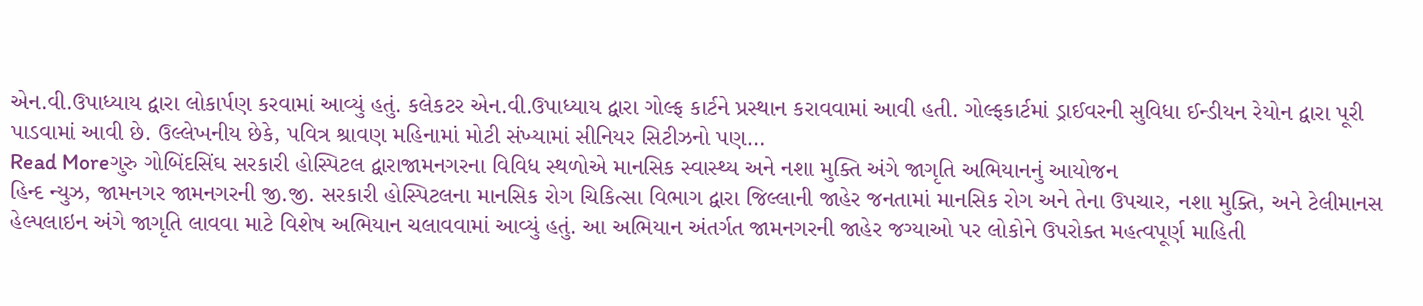એન.વી.ઉપાધ્યાય દ્વારા લોકાર્પણ કરવામાં આવ્યું હતું. કલેકટર એન.વી.ઉપાધ્યાય દ્વારા ગોલ્ફ કાર્ટને પ્રસ્થાન કરાવવામાં આવી હતી. ગોલ્ફકાર્ટમાં ડ્રાઈવરની સુવિધા ઈન્ડીયન રેયોન દ્વારા પૂરી પાડવામાં આવી છે. ઉલ્લેખનીય છેકે, પવિત્ર શ્રાવણ મહિનામાં મોટી સંખ્યામાં સીનિયર સિટીઝનો પણ…
Read Moreગુરુ ગોબિંદસિંઘ સરકારી હોસ્પિટલ દ્વારાજામનગરના વિવિધ સ્થળોએ માનસિક સ્વાસ્થ્ય અને નશા મુક્તિ અંગે જાગૃતિ અભિયાનનું આયોજન
હિન્દ ન્યુઝ, જામનગર જામનગરની જી.જી. સરકારી હોસ્પિટલના માનસિક રોગ ચિકિત્સા વિભાગ દ્વારા જિલ્લાની જાહેર જનતામાં માનસિક રોગ અને તેના ઉપચાર, નશા મુક્તિ, અને ટેલીમાનસ હેલ્પલાઇન અંગે જાગૃતિ લાવવા માટે વિશેષ અભિયાન ચલાવવામાં આવ્યું હતું. આ અભિયાન અંતર્ગત જામનગરની જાહેર જગ્યાઓ પર લોકોને ઉપરોક્ત મહત્વપૂર્ણ માહિતી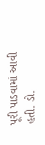પૂરી પાડવામાં આવી હતી. ડો.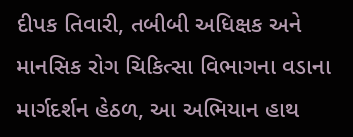દીપક તિવારી, તબીબી અધિક્ષક અને માનસિક રોગ ચિકિત્સા વિભાગના વડાના માર્ગદર્શન હેઠળ, આ અભિયાન હાથ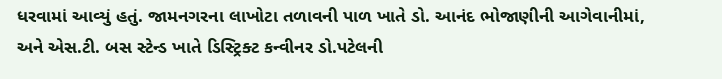ધરવામાં આવ્યું હતું. જામનગરના લાખોટા તળાવની પાળ ખાતે ડો. આનંદ ભોજાણીની આગેવાનીમાં, અને એસ.ટી. બસ સ્ટેન્ડ ખાતે ડિસ્ટ્રિક્ટ કન્વીનર ડો.પટેલની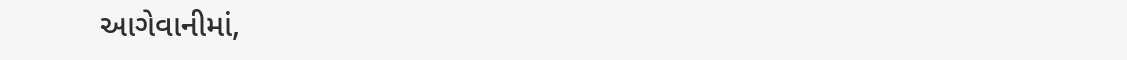આગેવાનીમાં,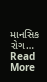માનસિક રોગ…
Read More